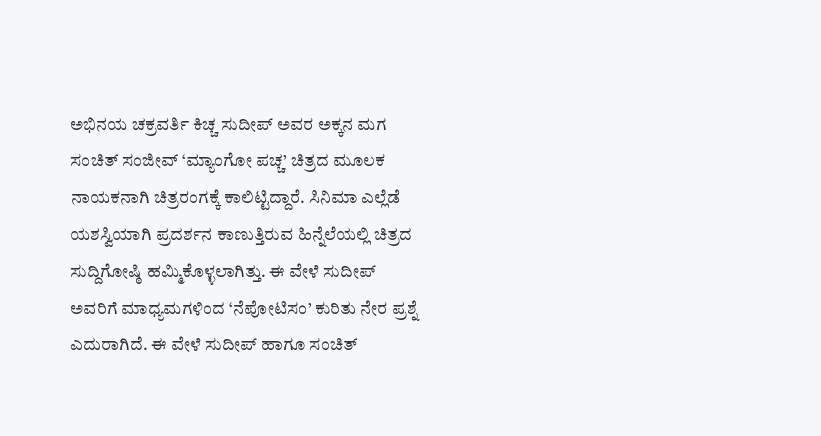ಅಭಿನಯ ಚಕ್ರವರ್ತಿ ಕಿಚ್ಚ ಸುದೀಪ್ ಅವರ ಅಕ್ಕನ ಮಗ ಸಂಚಿತ್ ಸಂಜೀವ್ ‘ಮ್ಯಾಂಗೋ ಪಚ್ಚ’ ಚಿತ್ರದ ಮೂಲಕ ನಾಯಕನಾಗಿ ಚಿತ್ರರಂಗಕ್ಕೆ ಕಾಲಿಟ್ಟಿದ್ದಾರೆ. ಸಿನಿಮಾ ಎಲ್ಲೆಡೆ ಯಶಸ್ವಿಯಾಗಿ ಪ್ರದರ್ಶನ ಕಾಣುತ್ತಿರುವ ಹಿನ್ನೆಲೆಯಲ್ಲಿ ಚಿತ್ರದ ಸುದ್ದಿಗೋಷ್ಠಿ ಹಮ್ಮಿಕೊಳ್ಳಲಾಗಿತ್ತು. ಈ ವೇಳೆ ಸುದೀಪ್ ಅವರಿಗೆ ಮಾಧ್ಯಮಗಳಿಂದ ‘ನೆಪೋಟಿಸಂ’ ಕುರಿತು ನೇರ ಪ್ರಶ್ನೆ ಎದುರಾಗಿದೆ. ಈ ವೇಳೆ ಸುದೀಪ್ ಹಾಗೂ ಸಂಚಿತ್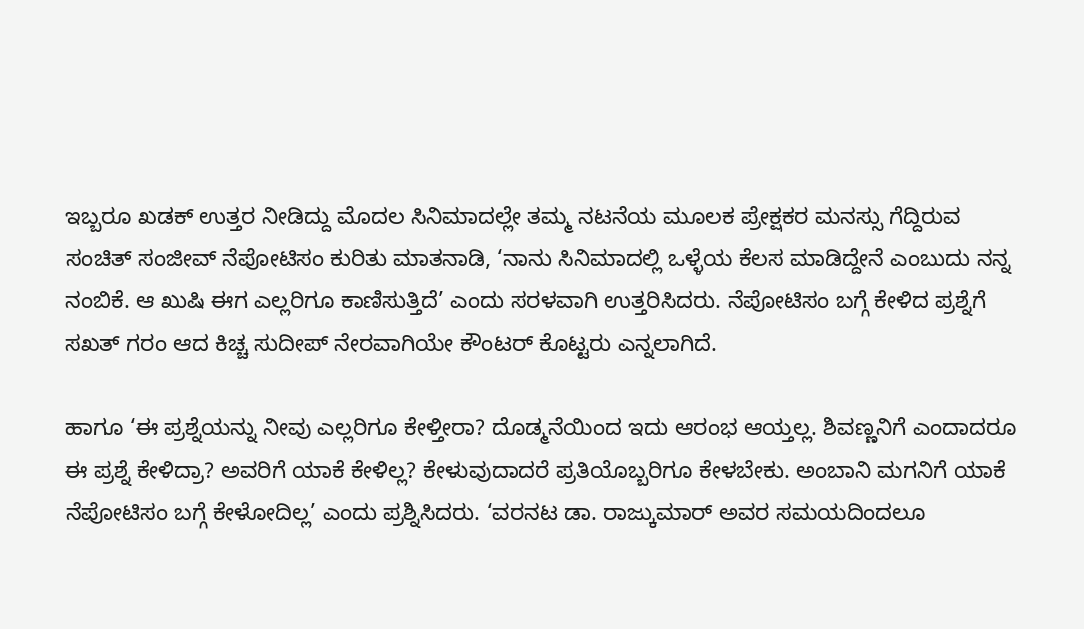ಇಬ್ಬರೂ ಖಡಕ್ ಉತ್ತರ ನೀಡಿದ್ದು ಮೊದಲ ಸಿನಿಮಾದಲ್ಲೇ ತಮ್ಮ ನಟನೆಯ ಮೂಲಕ ಪ್ರೇಕ್ಷಕರ ಮನಸ್ಸು ಗೆದ್ದಿರುವ ಸಂಚಿತ್ ಸಂಜೀವ್ ನೆಪೋಟಿಸಂ ಕುರಿತು ಮಾತನಾಡಿ, ‘ನಾನು ಸಿನಿಮಾದಲ್ಲಿ ಒಳ್ಳೆಯ ಕೆಲಸ ಮಾಡಿದ್ದೇನೆ ಎಂಬುದು ನನ್ನ ನಂಬಿಕೆ. ಆ ಖುಷಿ ಈಗ ಎಲ್ಲರಿಗೂ ಕಾಣಿಸುತ್ತಿದೆ’ ಎಂದು ಸರಳವಾಗಿ ಉತ್ತರಿಸಿದರು. ನೆಪೋಟಿಸಂ ಬಗ್ಗೆ ಕೇಳಿದ ಪ್ರಶ್ನೆಗೆ ಸಖತ್ ಗರಂ ಆದ ಕಿಚ್ಚ ಸುದೀಪ್ ನೇರವಾಗಿಯೇ ಕೌಂಟರ್ ಕೊಟ್ಟರು ಎನ್ನಲಾಗಿದೆ.

ಹಾಗೂ ‘ಈ ಪ್ರಶ್ನೆಯನ್ನು ನೀವು ಎಲ್ಲರಿಗೂ ಕೇಳ್ತೀರಾ? ದೊಡ್ಮನೆಯಿಂದ ಇದು ಆರಂಭ ಆಯ್ತಲ್ಲ. ಶಿವಣ್ಣನಿಗೆ ಎಂದಾದರೂ ಈ ಪ್ರಶ್ನೆ ಕೇಳಿದ್ರಾ? ಅವರಿಗೆ ಯಾಕೆ ಕೇಳಿಲ್ಲ? ಕೇಳುವುದಾದರೆ ಪ್ರತಿಯೊಬ್ಬರಿಗೂ ಕೇಳಬೇಕು. ಅಂಬಾನಿ ಮಗನಿಗೆ ಯಾಕೆ ನೆಪೋಟಿಸಂ ಬಗ್ಗೆ ಕೇಳೋದಿಲ್ಲ’ ಎಂದು ಪ್ರಶ್ನಿಸಿದರು. ‘ವರನಟ ಡಾ. ರಾಜ್ಕುಮಾರ್ ಅವರ ಸಮಯದಿಂದಲೂ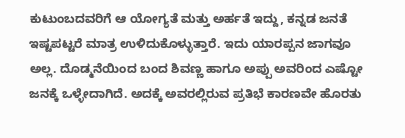ಕುಟುಂಬದವರಿಗೆ ಆ ಯೋಗ್ಯತೆ ಮತ್ತು ಅರ್ಹತೆ ಇದ್ದು, ಕನ್ನಡ ಜನತೆ ಇಷ್ಟಪಟ್ಟರೆ ಮಾತ್ರ ಉಳಿದುಕೊಳ್ಳುತ್ತಾರೆ. ಇದು ಯಾರಪ್ಪನ ಜಾಗವೂ ಅಲ್ಲ. ದೊಡ್ಮನೆಯಿಂದ ಬಂದ ಶಿವಣ್ಣ ಹಾಗೂ ಅಪ್ಪು ಅವರಿಂದ ಎಷ್ಟೋ ಜನಕ್ಕೆ ಒಳ್ಳೇದಾಗಿದೆ. ಅದಕ್ಕೆ ಅವರಲ್ಲಿರುವ ಪ್ರತಿಭೆ ಕಾರಣವೇ ಹೊರತು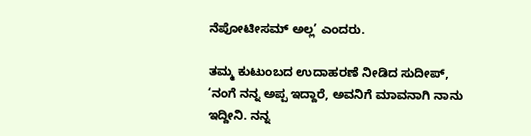ನೆಪೋಟೀಸಮ್ ಅಲ್ಲ’ ಎಂದರು.

ತಮ್ಮ ಕುಟುಂಬದ ಉದಾಹರಣೆ ನೀಡಿದ ಸುದೀಪ್, ‘ನಂಗೆ ನನ್ನ ಅಪ್ಪ ಇದ್ದಾರೆ, ಅವನಿಗೆ ಮಾವನಾಗಿ ನಾನು ಇದ್ದೀನಿ. ನನ್ನ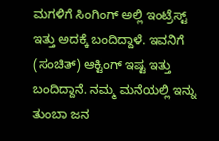ಮಗಳಿಗೆ ಸಿಂಗಿಂಗ್ ಅಲ್ಲಿ ಇಂಟ್ರೆಸ್ಟ್ ಇತ್ತು ಅದಕ್ಕೆ ಬಂದಿದ್ದಾಳೆ. ಇವನಿಗೆ (ಸಂಚಿತ್) ಆಕ್ಟಿಂಗ್ ಇಷ್ಟ ಇತ್ತು ಬಂದಿದ್ದಾನೆ. ನಮ್ಮ ಮನೆಯಲ್ಲಿ ಇನ್ನು ತುಂಬಾ ಜನ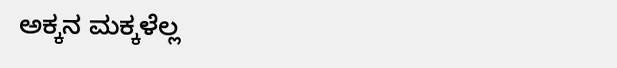ಅಕ್ಕನ ಮಕ್ಕಳೆಲ್ಲ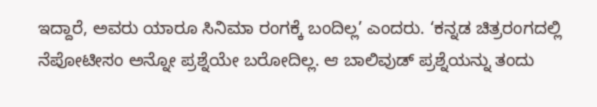ಇದ್ದಾರೆ, ಅವರು ಯಾರೂ ಸಿನಿಮಾ ರಂಗಕ್ಕೆ ಬಂದಿಲ್ಲ’ ಎಂದರು. ‘ಕನ್ನಡ ಚಿತ್ರರಂಗದಲ್ಲಿ ನೆಪೋಟೀಸಂ ಅನ್ನೋ ಪ್ರಶ್ನೆಯೇ ಬರೋದಿಲ್ಲ. ಆ ಬಾಲಿವುಡ್ ಪ್ರಶ್ನೆಯನ್ನು ತಂದು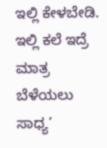ಇಲ್ಲಿ ಕೇಳಬೇಡಿ. ಇಲ್ಲಿ ಕಲೆ ಇದ್ರೆ ಮಾತ್ರ ಬೆಳೆಯಲು ಸಾಧ್ಯ’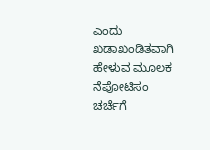ಎಂದು ಖಡಾಖಂಡಿತವಾಗಿ ಹೇಳುವ ಮೂಲಕ ನೆಪೋಟಿಸಂ ಚರ್ಚೆಗೆ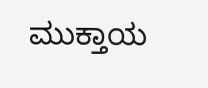ಮುಕ್ತಾಯ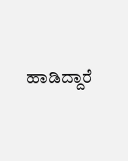ಹಾಡಿದ್ದಾರೆ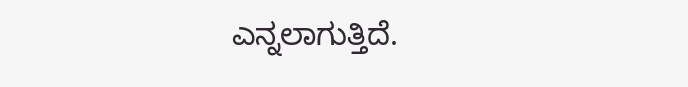ಎನ್ನಲಾಗುತ್ತಿದೆ.